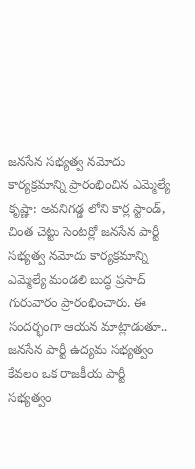జనసేన సభ్యత్వ నమోదు కార్యక్రమాన్ని ప్రారంభించిన ఎమ్మెల్యే
కృష్ణా: అవనిగడ్డ లోని కార్ల స్టాండ్, చింత చెట్టు సెంటర్లో జనసేన పార్టీ సభ్యత్వ నమోదు కార్యక్రమాన్ని ఎమ్మెల్యే మండలి బుద్ధ ప్రసాద్ గురువారం ప్రారంభించారు. ఈ సందర్భంగా ఆయన మాట్లాడుతూ.. జనసేన పార్టీ ఉద్యమ సభ్యత్వం కేవలం ఒక రాజకీయ పార్టీ సభ్యత్వం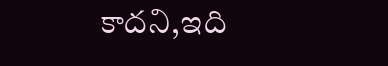కాదని,ఇది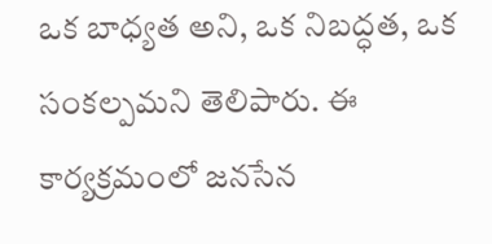ఒక బాధ్యత అని, ఒక నిబద్ధత, ఒక సంకల్పమని తెలిపారు. ఈ కార్యక్రమంలో జనసేన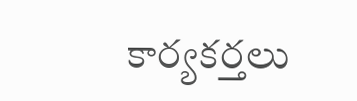కార్యకర్తలు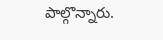పాల్గొన్నారు.